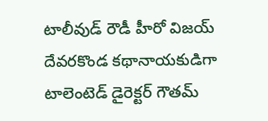టాలీవుడ్ రౌడీ హీరో విజయ్ దేవరకొండ కథానాయకుడిగా టాలెంటెడ్ డైరెక్టర్ గౌతమ్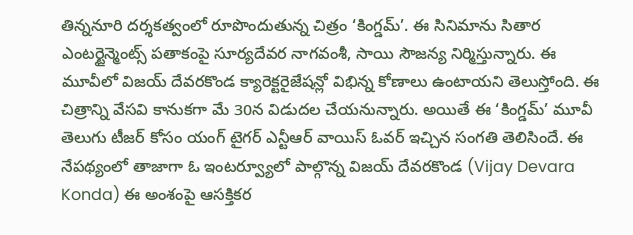తిన్ననూరి దర్శకత్వంలో రూపొందుతున్న చిత్రం ‘కింగ్డమ్’. ఈ సినిమాను సితార ఎంటర్టైన్మెంట్స్ పతాకంపై సూర్యదేవర నాగవంశీ, సాయి సౌజన్య నిర్మిస్తున్నారు. ఈ మూవీలో విజయ్ దేవరకొండ క్యారెక్టరైజేషన్లో విభిన్న కోణాలు ఉంటాయని తెలుస్తోంది. ఈ చిత్రాన్ని వేసవి కానుకగా మే 30న విడుదల చేయనున్నారు. అయితే ఈ ‘కింగ్డమ్’ మూవీ తెలుగు టీజర్ కోసం యంగ్ టైగర్ ఎన్టీఆర్ వాయిస్ ఓవర్ ఇచ్చిన సంగతి తెలిసిందే. ఈ నేపథ్యంలో తాజాగా ఓ ఇంటర్వ్యూలో పాల్గొన్న విజయ్ దేవరకొండ (Vijay Devara Konda) ఈ అంశంపై ఆసక్తికర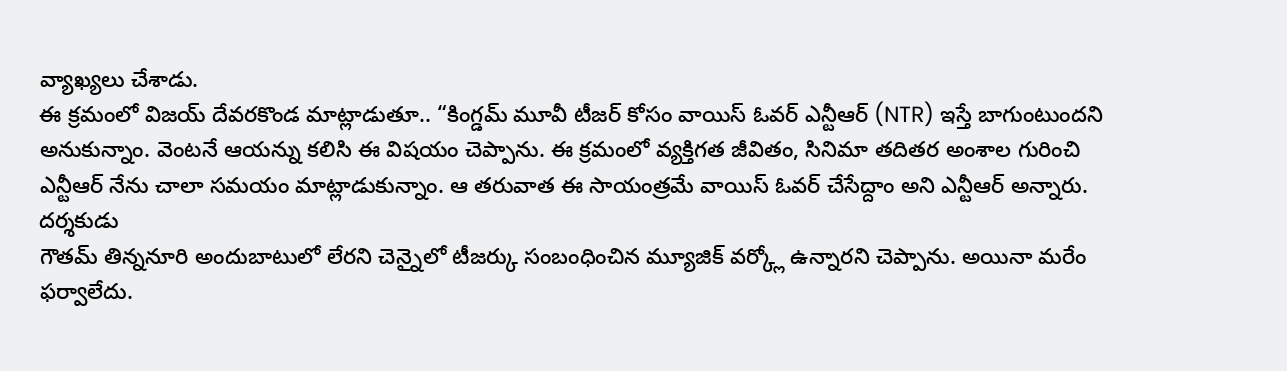వ్యాఖ్యలు చేశాడు.
ఈ క్రమంలో విజయ్ దేవరకొండ మాట్లాడుతూ.. “కింగ్డమ్ మూవీ టీజర్ కోసం వాయిస్ ఓవర్ ఎన్టీఆర్ (NTR) ఇస్తే బాగుంటుందని అనుకున్నాం. వెంటనే ఆయన్ను కలిసి ఈ విషయం చెప్పాను. ఈ క్రమంలో వ్యక్తిగత జీవితం, సినిమా తదితర అంశాల గురించి ఎన్టీఆర్ నేను చాలా సమయం మాట్లాడుకున్నాం. ఆ తరువాత ఈ సాయంత్రమే వాయిస్ ఓవర్ చేసేద్దాం అని ఎన్టీఆర్ అన్నారు. దర్శకుడు
గౌతమ్ తిన్ననూరి అందుబాటులో లేరని చెన్నైలో టీజర్కు సంబంధించిన మ్యూజిక్ వర్క్లో ఉన్నారని చెప్పాను. అయినా మరేం ఫర్వాలేదు.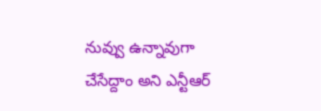నువ్వు ఉన్నావుగా చేసేద్దాం అని ఎన్టీఆర్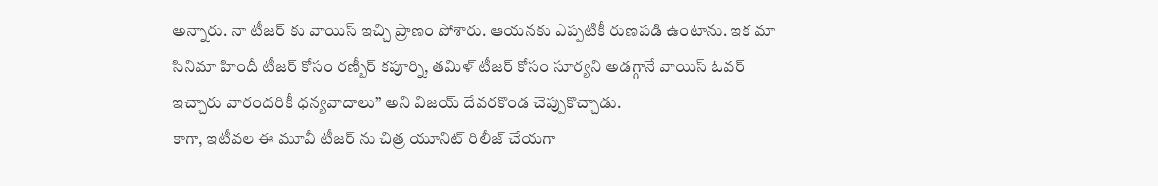అన్నారు. నా టీజర్ కు వాయిస్ ఇచ్చి ప్రాణం పోశారు. ఆయనకు ఎప్పటికీ రుణపడి ఉంటాను. ఇక మా సినిమా హిందీ టీజర్ కోసం రణ్బీర్ కపూర్ని, తమిళ్ టీజర్ కోసం సూర్యని అడగ్గానే వాయిస్ ఓవర్ ఇచ్చారు వారందరికీ ధన్యవాదాలు” అని విజయ్ దేవరకొండ చెప్పుకొచ్చాడు.
కాగా, ఇటీవల ఈ మూవీ టీజర్ ను చిత్ర యూనిట్ రిలీజ్ చేయగా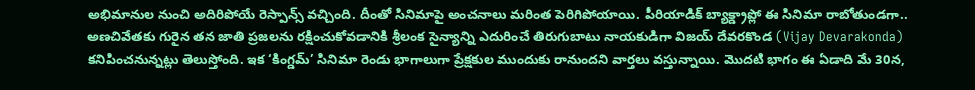అభిమానుల నుంచి అదిరిపోయే రెస్పాన్స్ వచ్చింది. దీంతో సినిమాపై అంచనాలు మరింత పెరిగిపోయాయి. పీరియాడిక్ బ్యాక్డ్రాప్లో ఈ సినిమా రాబోతుండగా.. అణచివేతకు గురైన తన జాతి ప్రజలను రక్షించుకోవడానికి శ్రీలంక సైన్యాన్ని ఎదురించే తిరుగుబాటు నాయకుడిగా విజయ్ దేవరకొండ (Vijay Devarakonda) కనిపించనున్నట్లు తెలుస్తోంది. ఇక ‘కింగ్డమ్’ సినిమా రెండు భాగాలుగా ప్రేక్షకుల ముందుకు రానుందని వార్తలు వస్తున్నాయి. మొదటి భాగం ఈ ఏడాది మే 30న,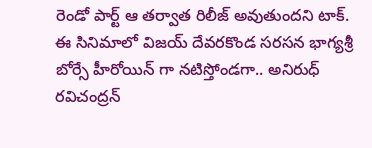రెండో పార్ట్ ఆ తర్వాత రిలీజ్ అవుతుందని టాక్. ఈ సినిమాలో విజయ్ దేవరకొండ సరసన భాగ్యశ్రీ బోర్సే హీరోయిన్ గా నటిస్తోండగా.. అనిరుధ్ రవిచంద్రన్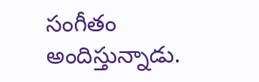సంగీతం అందిస్తున్నాడు.